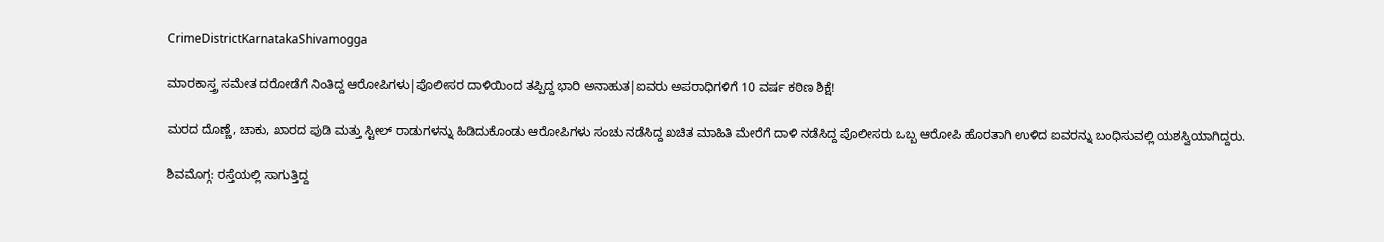CrimeDistrictKarnatakaShivamogga

ಮಾರಕಾಸ್ತ್ರ ಸಮೇತ ದರೋಡೆಗೆ ನಿಂತಿದ್ದ ಆರೋಪಿಗಳು|ಪೊಲೀಸರ ದಾಳಿಯಿಂದ ತಪ್ಪಿದ್ದ ಭಾರಿ ಅನಾಹುತ|ಐವರು ಅಪರಾಧಿಗಳಿಗೆ 10 ವರ್ಷ ಕಠಿಣ ಶಿಕ್ಷೆ!

ಮರದ ದೊಣ್ಣೆ, ಚಾಕು, ಖಾರದ ಪುಡಿ ಮತ್ತು ಸ್ಟೀಲ್ ರಾಡುಗಳನ್ನು ಹಿಡಿದುಕೊಂಡು ಆರೋಪಿಗಳು ಸಂಚು ನಡೆಸಿದ್ದ ಖಚಿತ ಮಾಹಿತಿ ಮೇರೆಗೆ ದಾಳಿ ನಡೆಸಿದ್ದ ಪೊಲೀಸರು ಒಬ್ಬ ಆರೋಪಿ ಹೊರತಾಗಿ ಉಳಿದ ಐವರನ್ನು ಬಂಧಿಸುವಲ್ಲಿ ಯಶಸ್ವಿಯಾಗಿದ್ದರು.

ಶಿವಮೊಗ್ಗ: ರಸ್ತೆಯಲ್ಲಿ ಸಾಗುತ್ತಿದ್ದ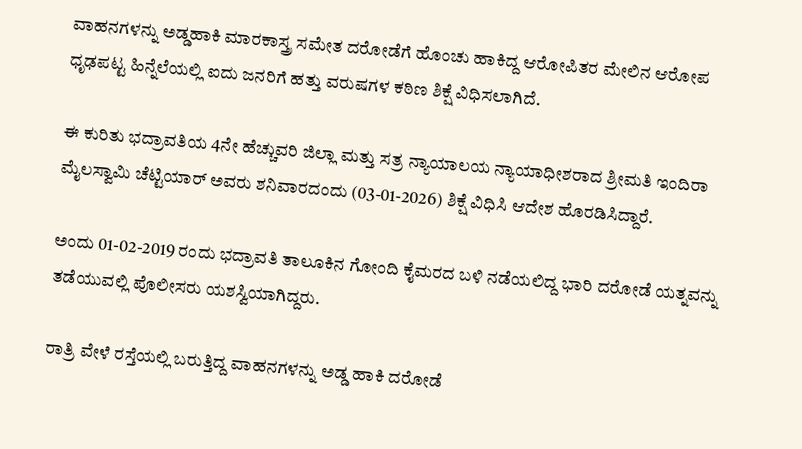ವಾಹನಗಳನ್ನು ಅಡ್ಡಹಾಕಿ ಮಾರಕಾಸ್ತ್ರ ಸಮೇತ ದರೋಡೆಗೆ ಹೊಂಚು ಹಾಕಿದ್ದ ಆರೋಪಿತರ ಮೇಲಿನ ಆರೋಪ ಧೃಢಪಟ್ಟ ಹಿನ್ನೆಲೆಯಲ್ಲಿ ಐದು ಜನರಿಗೆ ಹತ್ತು ವರುಷಗಳ ಕಠಿಣ ಶಿಕ್ಷೆ ವಿಧಿಸಲಾಗಿದೆ.

ಈ ಕುರಿತು ಭದ್ರಾವತಿಯ 4ನೇ ಹೆಚ್ಚುವರಿ ಜಿಲ್ಲಾ ಮತ್ತು ಸತ್ರ ನ್ಯಾಯಾಲಯ ನ್ಯಾಯಾಧೀಶರಾದ ಶ್ರೀಮತಿ ಇಂದಿರಾ ಮೈಲಸ್ವಾಮಿ ಚೆಟ್ಟಿಯಾರ್ ಅವರು ಶನಿವಾರದಂದು (03-01-2026) ಶಿಕ್ಷೆ ವಿಧಿಸಿ ಆದೇಶ ಹೊರಡಿಸಿದ್ದಾರೆ.

ಅಂದು 01-02-2019 ರಂದು ಭದ್ರಾವತಿ ತಾಲೂಕಿನ ಗೋಂದಿ ಕೈಮರದ ಬಳಿ ನಡೆಯಲಿದ್ದ ಭಾರಿ ದರೋಡೆ ಯತ್ನವನ್ನು ತಡೆಯುವಲ್ಲಿ ಪೊಲೀಸರು ಯಶಸ್ವಿಯಾಗಿದ್ದರು.

ರಾತ್ರಿ ವೇಳೆ ರಸ್ತೆಯಲ್ಲಿ ಬರುತ್ತಿದ್ದ ವಾಹನಗಳನ್ನು ಅಡ್ಡ ಹಾಕಿ ದರೋಡೆ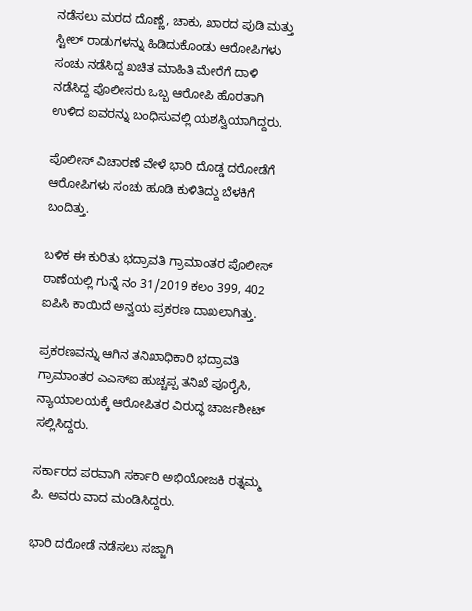ನಡೆಸಲು ಮರದ ದೊಣ್ಣೆ, ಚಾಕು, ಖಾರದ ಪುಡಿ ಮತ್ತು ಸ್ಟೀಲ್ ರಾಡುಗಳನ್ನು ಹಿಡಿದುಕೊಂಡು ಆರೋಪಿಗಳು ಸಂಚು ನಡೆಸಿದ್ದ ಖಚಿತ ಮಾಹಿತಿ ಮೇರೆಗೆ ದಾಳಿ ನಡೆಸಿದ್ದ ಪೊಲೀಸರು ಒಬ್ಬ ಆರೋಪಿ ಹೊರತಾಗಿ ಉಳಿದ ಐವರನ್ನು ಬಂಧಿಸುವಲ್ಲಿ ಯಶಸ್ವಿಯಾಗಿದ್ದರು.

ಪೊಲೀಸ್‌ ವಿಚಾರಣೆ ವೇಳೆ ಭಾರಿ ದೊಡ್ಡ ದರೋಡೆಗೆ ಆರೋಪಿಗಳು ಸಂಚು ಹೂಡಿ ಕುಳಿತಿದ್ದು ಬೆಳಕಿಗೆ ಬಂದಿತ್ತು.

ಬಳಿಕ ಈ ಕುರಿತು ಭದ್ರಾವತಿ ಗ್ರಾಮಾಂತರ ಪೊಲೀಸ್ ಠಾಣೆಯಲ್ಲಿ ಗುನ್ನೆ ನಂ 31/2019 ಕಲಂ 399, 402 ಐಪಿಸಿ ಕಾಯಿದೆ ಅನ್ವಯ ಪ್ರಕರಣ ದಾಖಲಾಗಿತ್ತು.

ಪ್ರಕರಣವನ್ನು ಆಗಿನ ತನಿಖಾಧಿಕಾರಿ ಭದ್ರಾವತಿ ಗ್ರಾಮಾಂತರ ಎಎಸ್ಐ ಹುಚ್ಚಪ್ಪ ತನಿಖೆ ಪೂರೈಸಿ, ನ್ಯಾಯಾಲಯಕ್ಕೆ ಆರೋಪಿತರ ವಿರುದ್ಧ ಚಾರ್ಜಶೀಟ್ ಸಲ್ಲಿಸಿದ್ದರು.

ಸರ್ಕಾರದ ಪರವಾಗಿ ಸರ್ಕಾರಿ ಅಭಿಯೋಜಕಿ ರತ್ನಮ್ಮ ಪಿ. ಅವರು ವಾದ ಮಂಡಿಸಿದ್ದರು.

ಭಾರಿ ದರೋಡೆ ನಡೆಸಲು ಸಜ್ಜಾಗಿ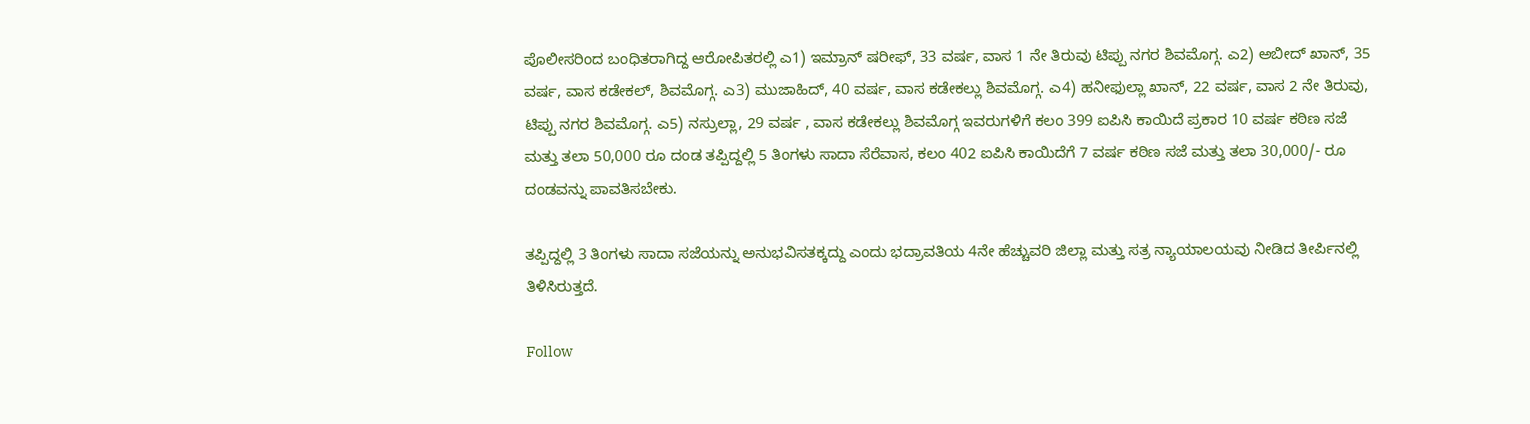ಪೊಲೀಸರಿಂದ ಬಂಧಿತರಾಗಿದ್ದ ಆರೋಪಿತರಲ್ಲಿ ಎ1) ಇಮ್ರಾನ್ ಷರೀಫ್, 33 ವರ್ಷ, ವಾಸ 1 ನೇ ತಿರುವು ಟಿಪ್ಪು ನಗರ ಶಿವಮೊಗ್ಗ. ಎ2) ಅಬೀದ್ ಖಾನ್, 35 ವರ್ಷ, ವಾಸ ಕಡೇಕಲ್, ಶಿವಮೊಗ್ಗ. ಎ3) ಮುಜಾಹಿದ್, 40 ವರ್ಷ, ವಾಸ ಕಡೇಕಲ್ಲು ಶಿವಮೊಗ್ಗ. ಎ4) ಹನೀಫುಲ್ಲಾ ಖಾನ್, 22 ವರ್ಷ, ವಾಸ 2 ನೇ ತಿರುವು, ಟಿಪ್ಪು ನಗರ ಶಿವಮೊಗ್ಗ. ಎ5) ನಸ್ರುಲ್ಲಾ, 29 ವರ್ಷ , ವಾಸ ಕಡೇಕಲ್ಲು ಶಿವಮೊಗ್ಗ ಇವರುಗಳಿಗೆ ಕಲಂ 399 ಐಪಿಸಿ ಕಾಯಿದೆ ಪ್ರಕಾರ 10 ವರ್ಷ ಕಠಿಣ ಸಜೆ ಮತ್ತು ತಲಾ 50,000 ರೂ ದಂಡ ತಪ್ಪಿದ್ದಲ್ಲಿ 5 ತಿಂಗಳು ಸಾದಾ ಸೆರೆವಾಸ, ಕಲಂ 402 ಐಪಿಸಿ ಕಾಯಿದೆಗೆ 7 ವರ್ಷ ಕಠಿಣ ಸಜೆ ಮತ್ತು ತಲಾ 30,000/- ರೂ ದಂಡವನ್ನು ಪಾವತಿಸಬೇಕು.

ತಪ್ಪಿದ್ದಲ್ಲಿ 3 ತಿಂಗಳು ಸಾದಾ ಸಜೆಯನ್ನು ಅನುಭವಿಸತಕ್ಕದ್ದು ಎಂದು ಭದ್ರಾವತಿಯ 4ನೇ ಹೆಚ್ಚುವರಿ ಜಿಲ್ಲಾ ಮತ್ತು ಸತ್ರ ನ್ಯಾಯಾಲಯವು ನೀಡಿದ ತೀರ್ಪಿನಲ್ಲಿ ತಿಳಿಸಿರುತ್ತದೆ.

Follow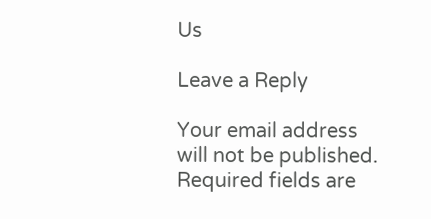Us

Leave a Reply

Your email address will not be published. Required fields are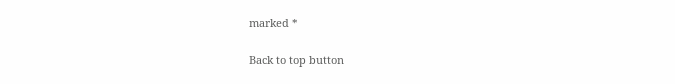marked *

Back to top button